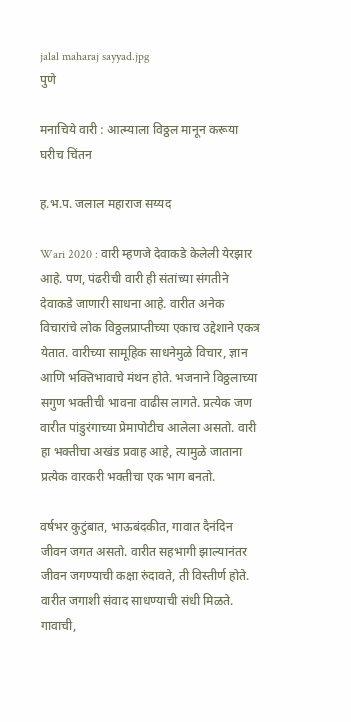jalal maharaj sayyad.jpg
पुणे

मनाचिये वारी : आत्म्याला विठ्ठल मानून करूया घरीच चिंतन

ह.भ.प. जलाल महाराज सय्यद

Wari 2020 : वारी म्हणजे देवाकडे केलेली येरझार आहे. पण, पंढरीची वारी ही संतांच्या संगतीने देवाकडे जाणारी साधना आहे. वारीत अनेक विचारांचे लोक विठ्ठलप्राप्तीच्या एकाच उद्देशाने एकत्र येतात. वारीच्या सामूहिक साधनेमुळे विचार, ज्ञान आणि भक्तिभावाचे मंथन होते. भजनाने विठ्ठलाच्या सगुण भक्तीची भावना वाढीस लागते. प्रत्येक जण वारीत पांडुरंगाच्या प्रेमापोटीच आलेला असतो. वारी हा भक्तीचा अखंड प्रवाह आहे, त्यामुळे जाताना प्रत्येक वारकरी भक्तीचा एक भाग बनतो.

वर्षभर कुटुंबात, भाऊबंदकीत, गावात दैनंदिन जीवन जगत असतो. वारीत सहभागी झाल्यानंतर जीवन जगण्याची कक्षा रुंदावते, ती विस्तीर्ण होते. वारीत जगाशी संवाद साधण्याची संधी मिळते. गावाची,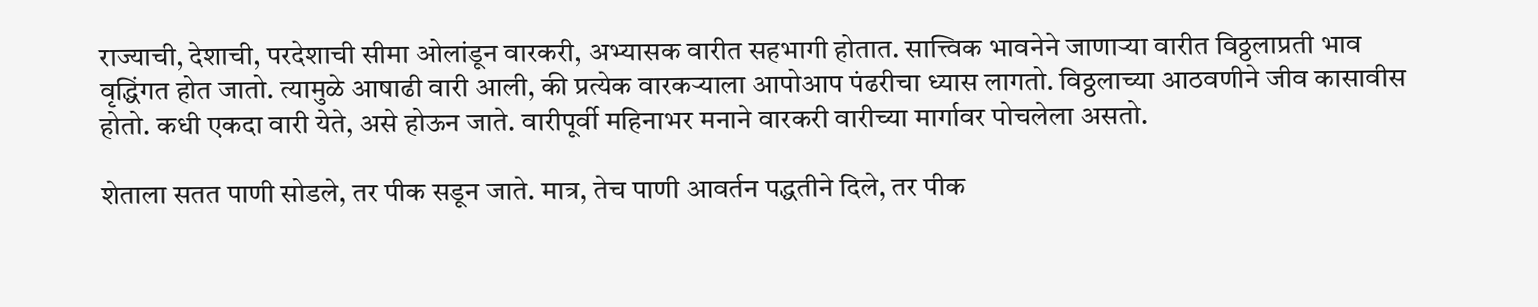राज्याची, देशाची, परदेशाची सीमा ओलांडून वारकरी, अभ्यासक वारीत सहभागी होतात. सात्त्विक भावनेने जाणाऱ्या वारीत विठ्ठलाप्रती भाव वृद्धिंगत होत जातो. त्यामुळे आषाढी वारी आली, की प्रत्येक वारकऱ्याला आपोआप पंढरीचा ध्यास लागतो. विठ्ठलाच्या आठवणीने जीव कासावीस होतो. कधी एकदा वारी येते, असे होऊन जाते. वारीपूर्वी महिनाभर मनाने वारकरी वारीच्या मार्गावर पोचलेला असतो.

शेताला सतत पाणी सोडले, तर पीक सडून जाते. मात्र, तेच पाणी आवर्तन पद्धतीने दिले, तर पीक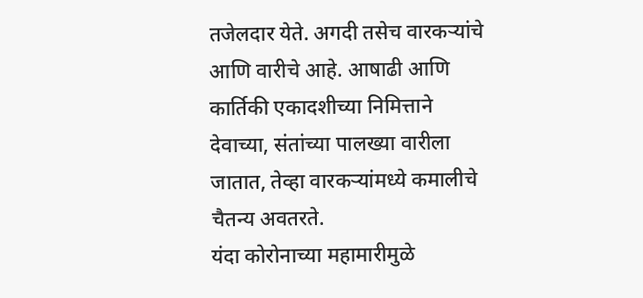तजेलदार येते. अगदी तसेच वारकऱ्यांचे आणि वारीचे आहे. आषाढी आणि कार्तिकी एकादशीच्या निमित्ताने देवाच्या, संतांच्या पालख्या वारीला जातात, तेव्हा वारकऱ्यांमध्ये कमालीचे चैतन्य अवतरते.
यंदा कोरोनाच्या महामारीमुळे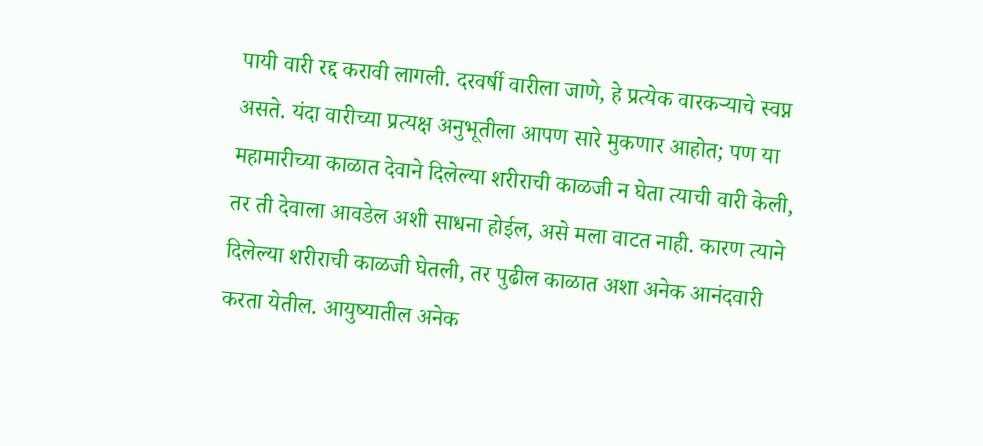पायी वारी रद्द करावी लागली. दरवर्षी वारीला जाणे, हे प्रत्येक वारकऱ्याचे स्वप्न असते. यंदा वारीच्या प्रत्यक्ष अनुभूतीला आपण सारे मुकणार आहोत; पण या महामारीच्या काळात देवाने दिलेल्या शरीराची काळजी न घेता त्याची वारी केली, तर ती देवाला आवडेल अशी साधना होईल, असे मला वाटत नाही. कारण त्याने दिलेल्या शरीराची काळजी घेतली, तर पुढील काळात अशा अनेक आनंदवारी करता येतील. आयुष्यातील अनेक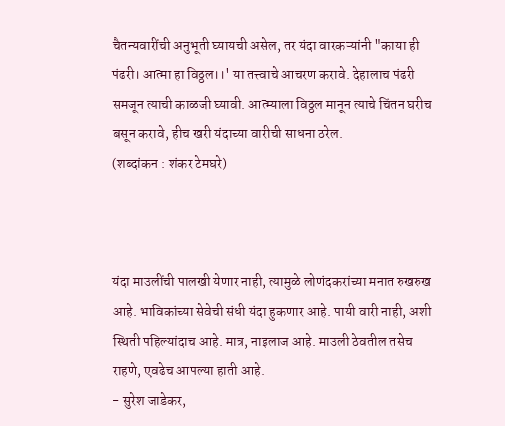चैतन्यवारींची अनुभूती घ्यायची असेल, तर यंदा वारकऱ्यांनी "काया ही पंढरी। आत्मा हा विठ्ठल।।' या तत्त्वाचे आचरण करावे. देहालाच पंढरी समजून त्याची काळजी घ्यावी. आत्म्याला विठ्ठल मानून त्याचे चिंतन घरीच बसून करावे, हीच खरी यंदाच्या वारीची साधना ठरेल.
(शब्दांकन : शंकर टेमघरे)



यंदा माउलींची पालखी येणार नाही, त्यामुळे लोणंदकरांच्या मनात रुखरुख आहे. भाविकांच्या सेवेची संधी यंदा हुकणार आहे. पायी वारी नाही, अशी स्थिती पहिल्यांदाच आहे. मात्र, नाइलाज आहे. माउली ठेवतील तसेच राहणे, एवढेच आपल्या हाती आहे.
- सुरेश जाडेकर,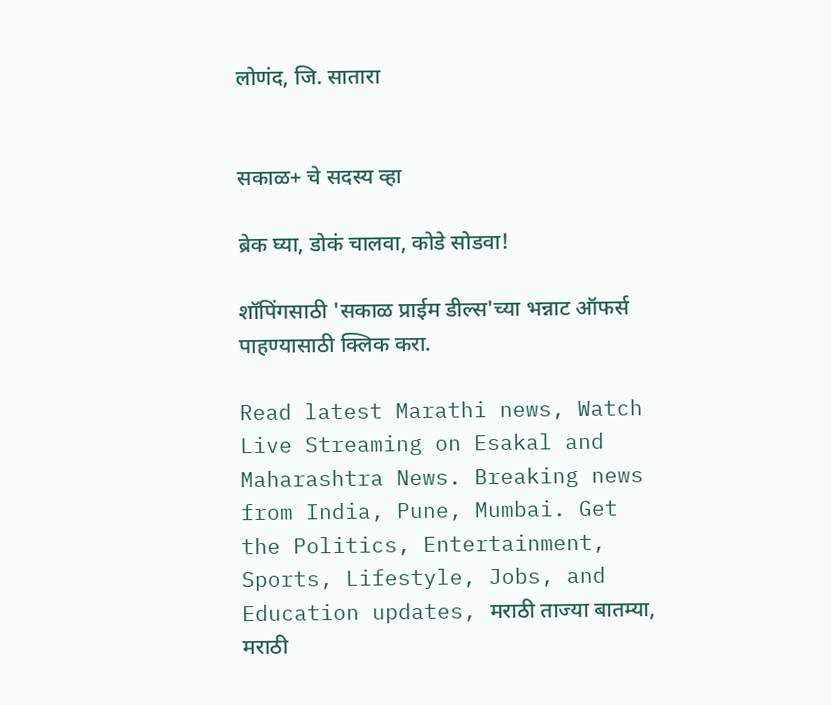लोणंद, जि. सातारा


सकाळ+ चे सदस्य व्हा

ब्रेक घ्या, डोकं चालवा, कोडे सोडवा!

शॉपिंगसाठी 'सकाळ प्राईम डील्स'च्या भन्नाट ऑफर्स पाहण्यासाठी क्लिक करा.

Read latest Marathi news, Watch Live Streaming on Esakal and Maharashtra News. Breaking news from India, Pune, Mumbai. Get the Politics, Entertainment, Sports, Lifestyle, Jobs, and Education updates, मराठी ताज्या बातम्या, मराठी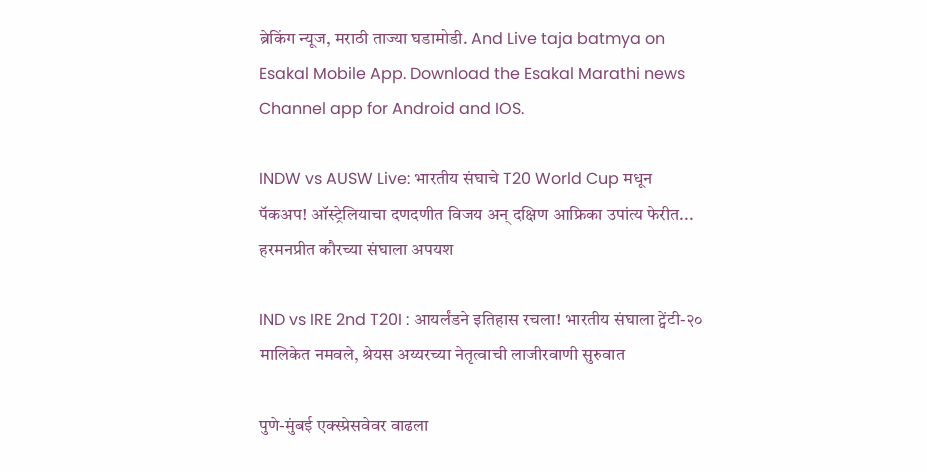ब्रेकिंग न्यूज, मराठी ताज्या घडामोडी. And Live taja batmya on Esakal Mobile App. Download the Esakal Marathi news Channel app for Android and IOS.

INDW vs AUSW Live: भारतीय संघाचे T20 World Cup मधून पॅकअप! ऑस्ट्रेलियाचा दणदणीत विजय अन् दक्षिण आफ्रिका उपांत्य फेरीत... हरमनप्रीत कौरच्या संघाला अपयश

IND vs IRE 2nd T20I : आयर्लंडने इतिहास रचला! भारतीय संघाला ट्वेंटी-२० मालिकेत नमवले, श्रेयस अय्यरच्या नेतृत्वाची लाजीरवाणी सुरुवात

पुणे-मुंबई एक्स्प्रेसवेवर वाढला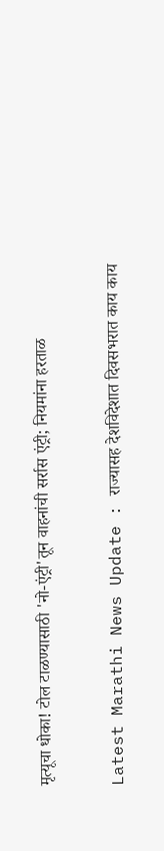मृत्यूचा धोका! टोल टाळण्यासाठी 'नो-एंट्री'तून वाहनांची सर्रास एंट्री; नियमांना हरताळ

Latest Marathi News Update : राज्यासह देशविदेशात दिवसभरात काय काय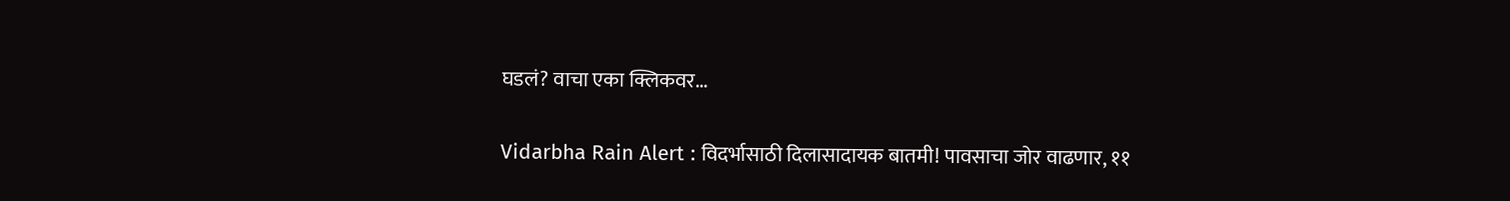घडलं? वाचा एका क्लिकवर...

Vidarbha Rain Alert : विदर्भासाठी दिलासादायक बातमी! पावसाचा जोर वाढणार, ११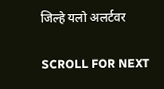जिल्हे यलो अलर्टवर

SCROLL FOR NEXT